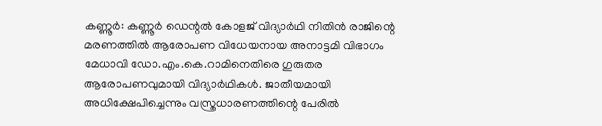കണ്ണൂർ: കണ്ണൂർ ഡെന്റൽ കോളജ് വിദ്യാർഥി നിതിൻ രാജിന്റെ മരണത്തിൽ ആരോപണ വിധേയനായ അനാട്ടമി വിഭാഗം മേധാവി ഡോ.എം.കെ.റാമിനെതിരെ ഗുരുതര ആരോപണവുമായി വിദ്യാർഥികൾ. ജാതീയമായി അധിക്ഷേപിച്ചെന്നും വസ്ത്രധാരണത്തിന്റെ പേരിൽ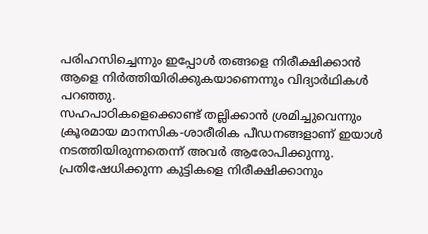പരിഹസിച്ചെന്നും ഇപ്പോൾ തങ്ങളെ നിരീക്ഷിക്കാൻ ആളെ നിർത്തിയിരിക്കുകയാണെന്നും വിദ്യാർഥികൾ പറഞ്ഞു.
സഹപാഠികളെക്കൊണ്ട് തല്ലിക്കാൻ ശ്രമിച്ചുവെന്നും ക്രൂരമായ മാനസിക-ശാരീരിക പീഡനങ്ങളാണ് ഇയാൾ നടത്തിയിരുന്നതെന്ന് അവർ ആരോപിക്കുന്നു. പ്രതിഷേധിക്കുന്ന കുട്ടികളെ നിരീക്ഷിക്കാനും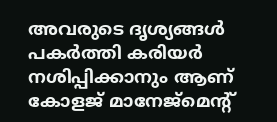അവരുടെ ദൃശ്യങ്ങൾ പകർത്തി കരിയർ നശിപ്പിക്കാനും ആണ് കോളജ് മാനേജ്മെന്റ്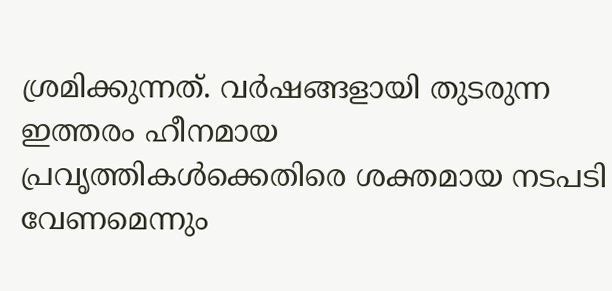ശ്രമിക്കുന്നത്. വർഷങ്ങളായി തുടരുന്ന ഇത്തരം ഹീനമായ പ്രവൃത്തികൾക്കെതിരെ ശക്തമായ നടപടി വേണമെന്നും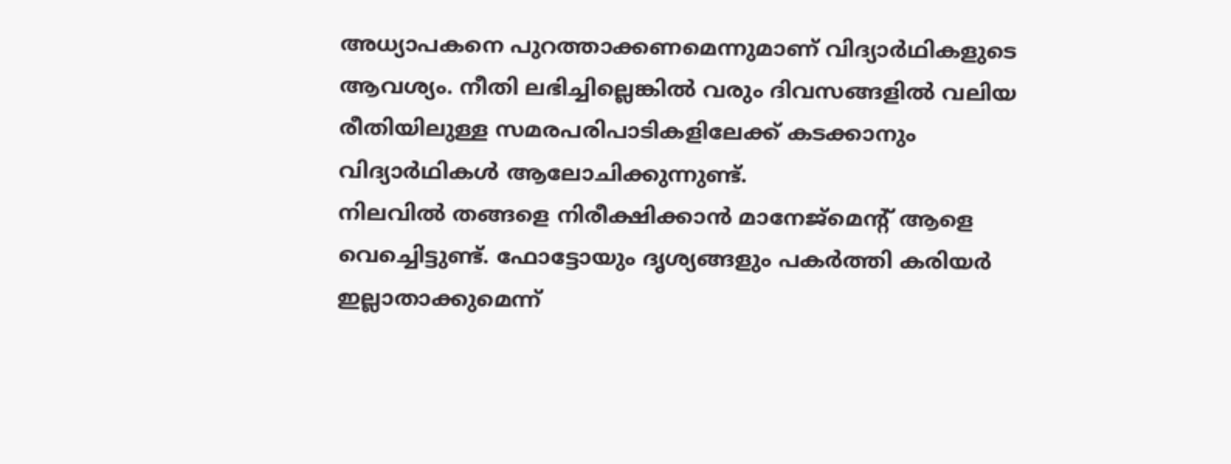അധ്യാപകനെ പുറത്താക്കണമെന്നുമാണ് വിദ്യാർഥികളുടെ ആവശ്യം. നീതി ലഭിച്ചില്ലെങ്കിൽ വരും ദിവസങ്ങളിൽ വലിയ രീതിയിലുള്ള സമരപരിപാടികളിലേക്ക് കടക്കാനും വിദ്യാർഥികൾ ആലോചിക്കുന്നുണ്ട്.
നിലവിൽ തങ്ങളെ നിരീക്ഷിക്കാൻ മാനേജ്മെന്റ് ആളെ വെച്ചെിട്ടുണ്ട്. ഫോട്ടോയും ദൃശ്യങ്ങളും പകർത്തി കരിയർ ഇല്ലാതാക്കുമെന്ന്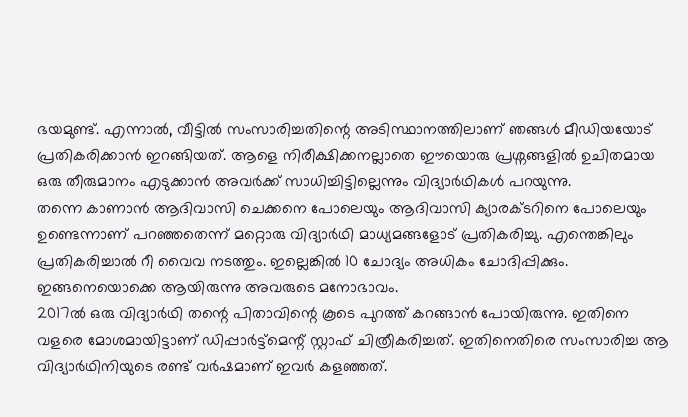ഭയമുണ്ട്. എന്നാൽ, വീട്ടിൽ സംസാരിച്ചതിന്റെ അടിസ്ഥാനത്തിലാണ് ഞങ്ങൾ മീഡിയയോട് പ്രതികരിക്കാൻ ഇറങ്ങിയത്. ആളെ നിരീക്ഷിക്കനല്ലാതെ ഈയൊരു പ്രശ്നങ്ങളിൽ ഉചിതമായ ഒരു തീരുമാനം എടുക്കാൻ അവർക്ക് സാധിച്ചിട്ടില്ലെന്നും വിദ്യാർഥികൾ പറയുന്നു.
തന്നെ കാണാൻ ആദിവാസി ചെക്കനെ പോലെയും ആദിവാസി ക്യാരക്ടറിനെ പോലെയും ഉണ്ടെന്നാണ് പറഞ്ഞതെന്ന് മറ്റൊരു വിദ്യാർഥി മാധ്യമങ്ങളോട് പ്രതികരിച്ചു. എന്തെങ്കിലും പ്രതികരിച്ചാൽ റീ വൈവ നടത്തും. ഇല്ലെങ്കിൽ 10 ചോദ്യം അധികം ചോദിപ്പിക്കും. ഇങ്ങനെയൊക്കെ ആയിരുന്നു അവരുടെ മനോഭാവം.
2017ൽ ഒരു വിദ്യാർഥി തന്റെ പിതാവിന്റെ കൂടെ പുറത്ത് കറങ്ങാൻ പോയിരുന്നു. ഇതിനെ വളരെ മോശമായിട്ടാണ് ഡിപ്പാർട്ട്മെന്റ് സ്റ്റാഫ് ചിത്രീകരിച്ചത്. ഇതിനെതിരെ സംസാരിച്ച ആ വിദ്യാർഥിനിയുടെ രണ്ട് വർഷമാണ് ഇവർ കളഞ്ഞത്.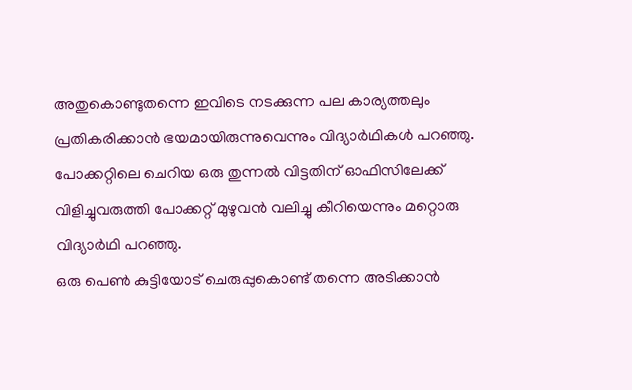അതുകൊണ്ടുതന്നെ ഇവിടെ നടക്കുന്ന പല കാര്യത്തലും പ്രതികരിക്കാൻ ഭയമായിരുന്നുവെന്നും വിദ്യാർഥികൾ പറഞ്ഞു. പോക്കറ്റിലെ ചെറിയ ഒരു തുന്നൽ വിട്ടതിന് ഓഫിസിലേക്ക് വിളിച്ചുവരുത്തി പോക്കറ്റ് മുഴുവൻ വലിച്ചു കീറിയെന്നും മറ്റൊരു വിദ്യാർഥി പറഞ്ഞു.
ഒരു പെൺ കുട്ടിയോട് ചെരുപ്പുകൊണ്ട് തന്നെ അടിക്കാൻ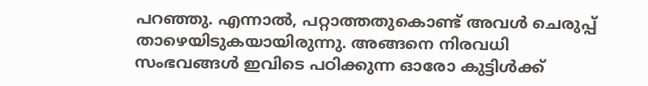പറഞ്ഞു. എന്നാൽ, പറ്റാത്തതുകൊണ്ട് അവൾ ചെരുപ്പ് താഴെയിടുകയായിരുന്നു. അങ്ങനെ നിരവധി സംഭവങ്ങൾ ഇവിടെ പഠിക്കുന്ന ഓരോ കുട്ടിൾക്ക്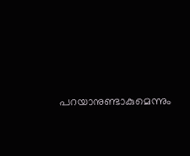പറയാനുണ്ടാകുമെന്നും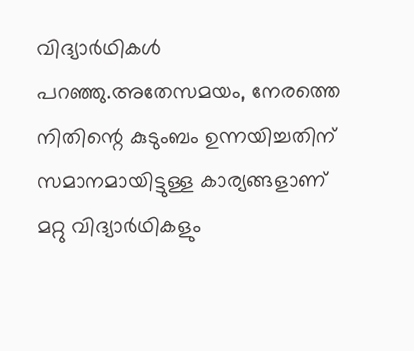വിദ്യാർഥികൾ പറഞ്ഞു.അതേസമയം, നേരത്തെ നിതിന്റെ കുടുംബം ഉന്നയിച്ചതിന് സമാനമായിട്ടുള്ള കാര്യങ്ങളാണ് മറ്റു വിദ്യാർഥികളും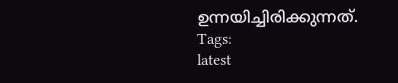ഉന്നയിച്ചിരിക്കുന്നത്.
Tags:
latest